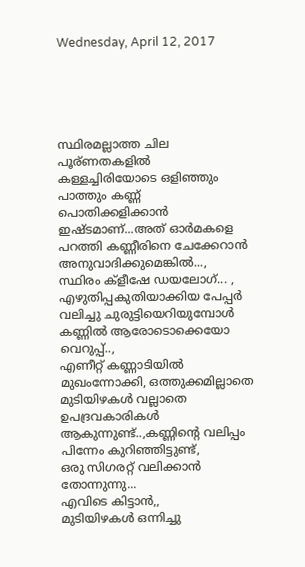Wednesday, April 12, 2017





സ്ഥിരമല്ലാത്ത ചില പൂര്ണതകളിൽ കള്ളച്ചിരിയോടെ ഒളിഞ്ഞും പാത്തും കണ്ണ് പൊതിക്കളിക്കാൻ ഇഷ്ടമാണ്...അത് ഓർമകളെ പറത്തി കണ്ണീരിനെ ചേക്കേറാൻ അനുവാദിക്കുമെങ്കിൽ...,
സ്ഥിരം ക്ളീഷേ ഡയലോഗ്... , എഴുതിപ്പകുതിയാക്കിയ പേപ്പർ വലിച്ചു ചുരുട്ടിയെറിയുമ്പോൾ കണ്ണിൽ ആരോടൊക്കെയോ വെറുപ്പ്..,
എണീറ്റ് കണ്ണാടിയിൽ മുഖംന്നോക്കി, ഒത്തുക്കമില്ലാതെ മുടിയിഴകൾ വല്ലാതെ ഉപദ്രവകാരികൾ ആകുന്നുണ്ട്..,കണ്ണിന്റെ വലിപ്പം പിന്നേം കുറിഞ്ഞിട്ടുണ്ട്,
ഒരു സിഗരറ്റ് വലിക്കാൻ തോന്നുന്നു...
എവിടെ കിട്ടാൻ,,
മുടിയിഴകൾ ഒന്നിച്ചു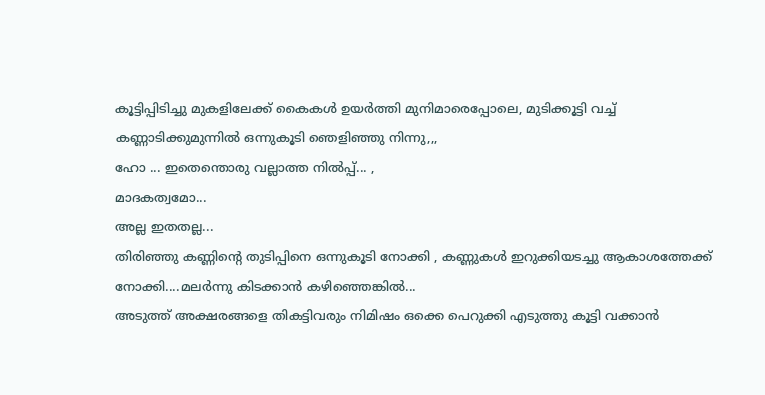കൂട്ടിപ്പിടിച്ചു മുകളിലേക്ക് കൈകൾ ഉയർത്തി മുനിമാരെപ്പോലെ, മുടിക്കൂട്ടി വച്ച് കണ്ണാടിക്കുമുന്നിൽ ഒന്നുകൂടി ഞെളിഞ്ഞു നിന്നു,,,
ഹോ ... ഇതെന്തൊരു വല്ലാത്ത നിൽപ്പ്... ,
മാദകത്വമോ...
അല്ല ഇതതല്ല...
തിരിഞ്ഞു കണ്ണിന്റെ തുടിപ്പിനെ ഒന്നുകൂടി നോക്കി , കണ്ണുകൾ ഇറുക്കിയടച്ചു ആകാശത്തേക്ക് നോക്കി....മലർന്നു കിടക്കാൻ കഴിഞ്ഞെങ്കിൽ...
അടുത്ത് അക്ഷരങ്ങളെ തികട്ടിവരും നിമിഷം ഒക്കെ പെറുക്കി എടുത്തു കൂട്ടി വക്കാൻ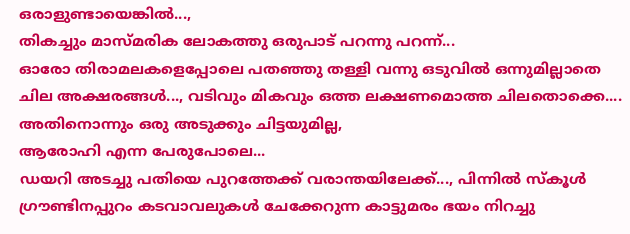ഒരാളുണ്ടായെങ്കിൽ...,
തികച്ചും മാസ്മരിക ലോകത്തു ഒരുപാട് പറന്നു പറന്ന്...
ഓരോ തിരാമലകളെപ്പോലെ പതഞ്ഞു തള്ളി വന്നു ഒടുവിൽ ഒന്നുമില്ലാതെ ചില അക്ഷരങ്ങൾ..., വടിവും മികവും ഒത്ത ലക്ഷണമൊത്ത ചിലതൊക്കെ....
അതിനൊന്നും ഒരു അടുക്കും ചിട്ടയുമില്ല,
ആരോഹി എന്ന പേരുപോലെ...
ഡയറി അടച്ചു പതിയെ പുറത്തേക്ക് വരാന്തയിലേക്ക്..., പിന്നിൽ സ്കൂൾ ഗ്രൗണ്ടിനപ്പുറം കടവാവലുകൾ ചേക്കേറുന്ന കാട്ടുമരം ഭയം നിറച്ചു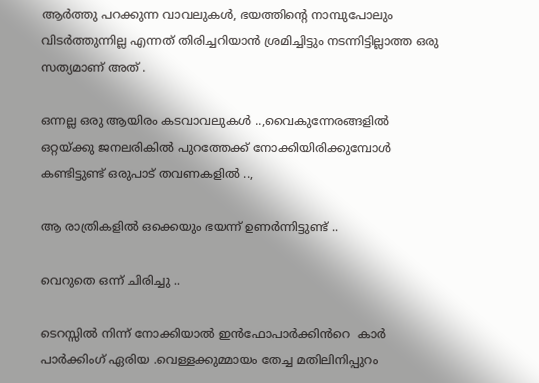ആർത്തു പറക്കുന്ന വാവലുകൾ, ഭയത്തിന്റെ നാമ്പുപോലും വിടർത്തുന്നില്ല എന്നത് തിരിച്ചറിയാൻ ശ്രമിച്ചിട്ടും നടന്നിട്ടില്ലാത്ത ഒരു സത്യമാണ് അത് .

ഒന്നല്ല ഒരു ആയിരം കടവാവലുകൾ ..,വൈകുന്നേരങ്ങളിൽ ഒറ്റയ്ക്കു ജനലരികിൽ പുറത്തേക്ക് നോക്കിയിരിക്കുമ്പോൾ കണ്ടിട്ടുണ്ട് ഒരുപാട് തവണകളിൽ ..,

ആ രാത്രികളിൽ ഒക്കെയും ഭയന്ന് ഉണർന്നിട്ടുണ്ട് ..

വെറുതെ ഒന്ന് ചിരിച്ചു ..

ടെറസ്സിൽ നിന്ന് നോക്കിയാൽ ഇൻഫോപാർക്കിൻറെ  കാർ  പാർക്കിംഗ് ഏരിയ .വെള്ളക്കുമ്മായം തേച്ച മതിലിനിപ്പുറം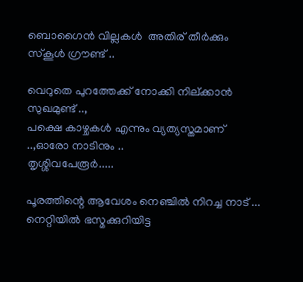ബൊഗൈൻ വില്ലകൾ  അതിര് തീർക്കും സ്കൂൾ ഗ്രൗണ്ട് ..

വെറുതെ പുറത്തേക്ക് നോക്കി നില്ക്കാൻ സുഖമുണ്ട് ..,
പക്ഷെ കാഴ്ചകൾ എന്നും വ്യത്യസ്തമാണ് ..,ഓരോ നാടിനും ..
തൃശ്ശിവപേരൂർ.....

പൂരത്തിന്റെ ആവേശം നെഞ്ചിൽ നിറച്ച നാട് ...
നെറ്റിയിൽ ഭസ്മക്കുറിയിട്ട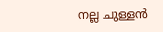നല്ല ചുള്ളൻ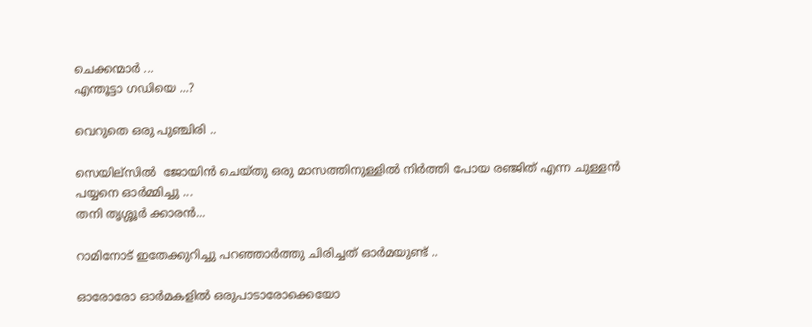ചെക്കന്മാർ ...
എന്തൂട്ടാ ഗഡിയെ ...?

വെറുതെ ഒരു പുഞ്ചിരി ..

സെയില്സിൽ  ജോയിൻ ചെയ്തു ഒരു മാസത്തിനുള്ളിൽ നിർത്തി പോയ രഞ്ജിത് എന്ന ചുള്ളൻ പയ്യനെ ഓർമ്മിച്ചു ...
തനി തൃശ്ശൂർ ക്കാരൻ...

റാമിനോട് ഇതേക്കുറിച്ചു പറഞ്ഞാർത്തു ചിരിച്ചത് ഓർമയുണ്ട് ..

ഓരോരോ ഓർമകളിൽ ഒരുപാടാരോക്കെയോ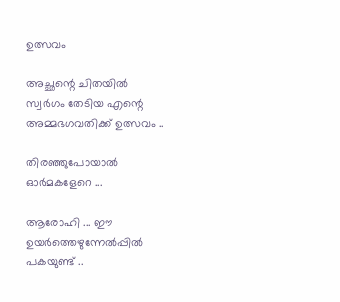ഉത്സവം

അച്ഛന്റെ ചിതയിൽ സ്വർഗം തേടിയ എന്റെ അമ്മഭഗവതിക്ക് ഉത്സവം ..

തിരഞ്ഞുപോയാൽ ഓർമകളേറെ ...

ആരോഹി ... ഈ ഉയർത്തെഴുന്നേൽപ്പിൽ
പകയുണ്ട് ..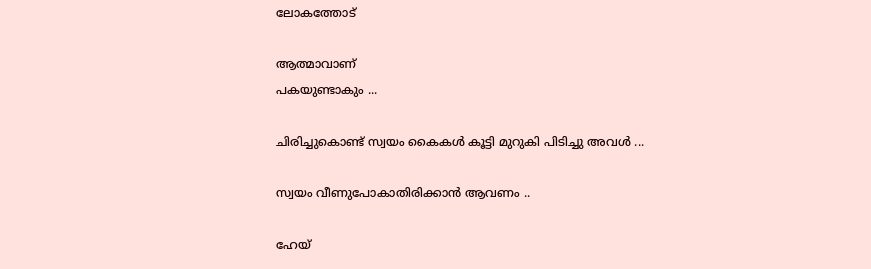ലോകത്തോട്

ആത്മാവാണ്
പകയുണ്ടാകും ...

ചിരിച്ചുകൊണ്ട് സ്വയം കൈകൾ കൂട്ടി മുറുകി പിടിച്ചു അവൾ ...

സ്വയം വീണുപോകാതിരിക്കാൻ ആവണം ..

ഹേയ്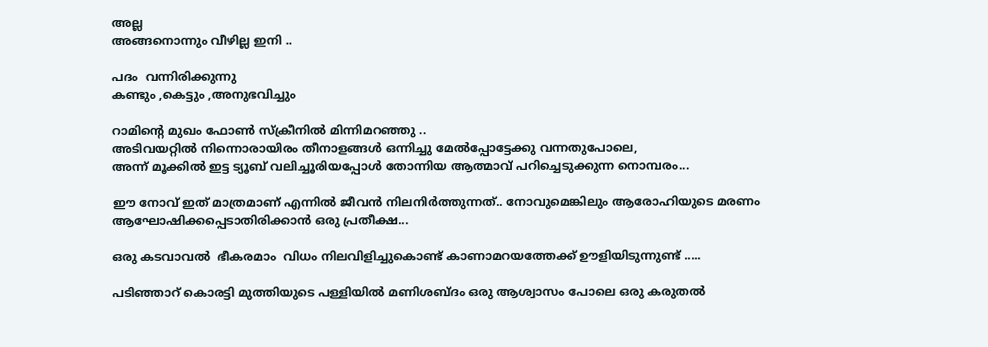അല്ല
അങ്ങനൊന്നും വീഴില്ല ഇനി ..

പദം  വന്നിരിക്കുന്നു
കണ്ടും ,കെട്ടും ,അനുഭവിച്ചും

റാമിന്റെ മുഖം ഫോൺ സ്‌ക്രീനിൽ മിന്നിമറഞ്ഞു ..
അടിവയറ്റിൽ നിന്നൊരായിരം തീനാളങ്ങൾ ഒന്നിച്ചു മേൽപ്പോട്ടേക്കു വന്നതുപോലെ,
അന്ന് മൂക്കിൽ ഇട്ട ട്യൂബ് വലിച്ചൂരിയപ്പോൾ തോന്നിയ ആത്മാവ് പറിച്ചെടുക്കുന്ന നൊമ്പരം...

ഈ നോവ് ഇത് മാത്രമാണ് എന്നിൽ ജീവൻ നിലനിർത്തുന്നത്.. നോവുമെങ്കിലും ആരോഹിയുടെ മരണം  ആഘോഷിക്കപ്പെടാതിരിക്കാൻ ഒരു പ്രതീക്ഷ...

ഒരു കടവാവൽ  ഭീകരമാം  വിധം നിലവിളിച്ചുകൊണ്ട് കാണാമറയത്തേക്ക് ഊളിയിടുന്നുണ്ട് .....

പടിഞ്ഞാറ് കൊരട്ടി മുത്തിയുടെ പള്ളിയിൽ മണിശബ്ദം ഒരു ആശ്വാസം പോലെ ഒരു കരുതൽ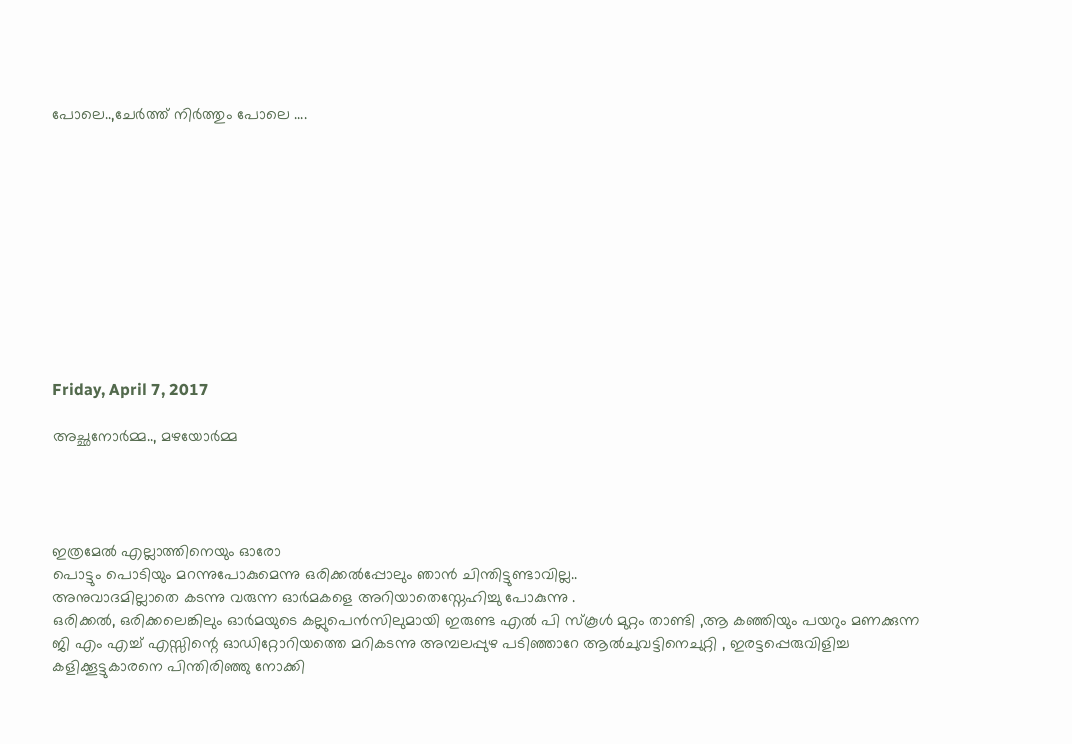പോലെ..,ചേർത്ത് നിർത്തും പോലെ ....











Friday, April 7, 2017

അച്ഛനോർമ്മ.., മഴയോർമ്മ




ഇത്രമേൽ എല്ലാത്തിനെയും ഓരോ
പൊട്ടും പൊടിയും മറന്നുപോകുമെന്നു ഒരിക്കൽപ്പോലും ഞാൻ ചിന്തിട്ടുണ്ടാവില്ല..
അനുവാദമില്ലാതെ കടന്നു വരുന്ന ഓർമകളെ അറിയാതെസ്നേഹിച്ചു പോകുന്നു .
ഒരിക്കൽ, ഒരിക്കലെങ്കിലും ഓർമയുടെ കല്ലുപെൻസിലുമായി ഇരുണ്ട എൽ പി സ്കൂൾ മുറ്റം താണ്ടി ,ആ കഞ്ഞിയും പയറും മണക്കുന്ന ജി എം എച്ച് എസ്സിന്റെ ഓഡിറ്റോറിയത്തെ മറികടന്നു അമ്പലപ്പുഴ പടിഞ്ഞാറേ ആൽചുവട്ടിനെചുറ്റി , ഇരട്ടപ്പെരുവിളിച്ച കളിക്കൂട്ടുകാരനെ പിന്തിരിഞ്ഞു നോക്കി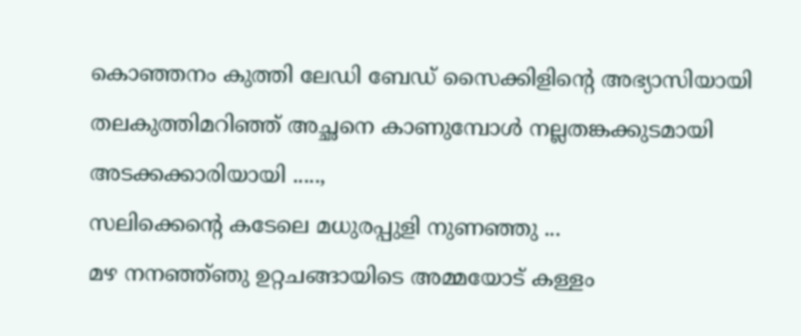കൊഞ്ഞനം കുത്തി ലേഡി ബേഡ് സൈക്കിളിന്റെ അഭ്യാസിയായി തലകുത്തിമറിഞ്ഞ് അച്ഛനെ കാണുമ്പോൾ നല്ലതങ്കക്കുടമായി അടക്കക്കാരിയായി .....,
സലിക്കെന്റെ കടേലെ മധുരപ്പുളി നുണഞ്ഞു ...
മഴ നനഞ്ഞ്ഞു ഉറ്റചങ്ങായിടെ അമ്മയോട് കള്ളം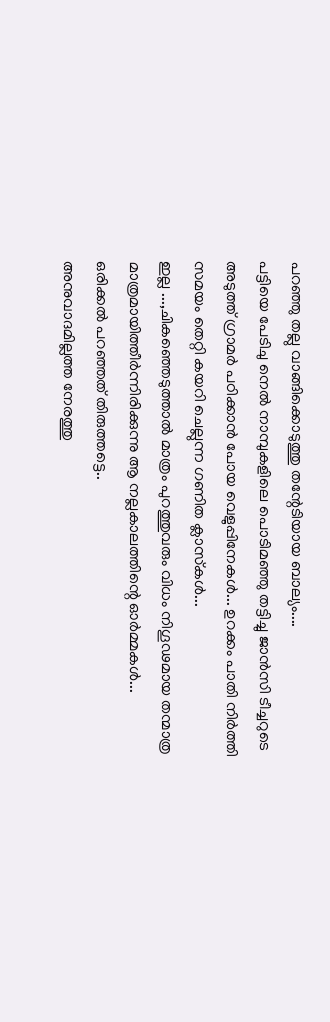പറഞ്ഞു തല്ലു വാങ്ങിക്കൊടുത്തു തന്റേടിയായ ബാല്യം....
പട്ടിയെ പേടിചു നെൽ നാമ്പുകളിലെ പൊടിമഞ്ഞു തട്ടിച്ചു ജാൻസി ടീച്ചറുടെ അടുത്ത് ഗ്രാമർ പഠിക്കാൻ പോയ വെളുപ്പിനേകൾ... ഉറക്കം പാതി നിർത്തി സമയം തെറ്റി കയറി ചെല്ലുന്ന ഗണിത ക്ലാസ്‌കൾ...
ഇല്ല ...,ചികഞ്ഞെടുത്താൽ മാത്രം പുറത്തുവരും വിധം നിഗൂഢമായ തന്മാത്ര മാത്രമായിത്തീർന്നിരിക്കുന്നു ആ നല്ലകാലത്തിന്റെ ഓർമ്മകൾ...
ഒരിക്കൽ പറഞ്ഞത് തിരുത്തട്ടെ..
അനുവാദമില്ലത്ത നേരത്തു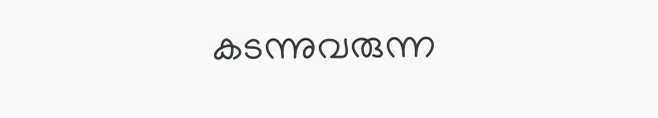കടന്നുവരുന്ന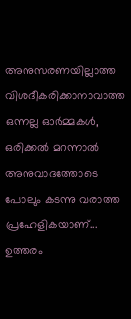അനുസരണയില്ലാത്ത വിശദീകരിക്കാനാവാത്ത ഒന്നല്ല ഓർമ്മകൾ, ഒരിക്കൽ മറന്നാൽ അനുവാദത്തോടെ പോലും കടന്നു വരാത്ത പ്രഹേളികയാണ്... ഉത്തരം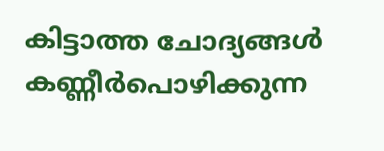കിട്ടാത്ത ചോദ്യങ്ങൾ കണ്ണീർപൊഴിക്കുന്ന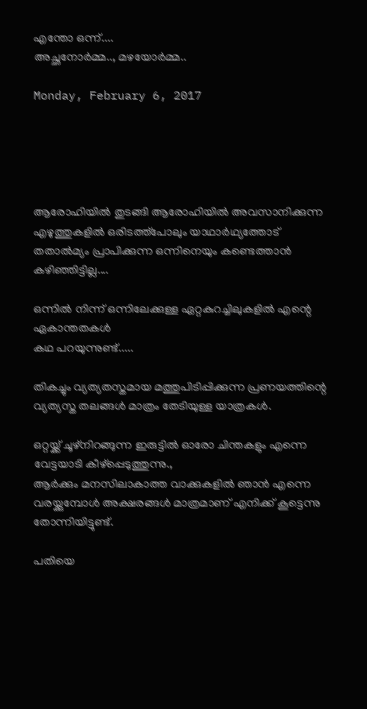എന്തോ ഒന്ന്....
അച്ഛനോർമ്മ.., മഴയോർമ്മ..

Monday, February 6, 2017





ആരോഹിയിൽ തുടങ്ങി ആരോഹിയിൽ അവസാനിക്കുന്ന എഴുത്തുകളിൽ ഒരിടത്ത്പോലും യാഥാർഥ്യത്തോട് തതാൽമ്യം പ്രാപിക്കുന്ന ഒന്നിനെയും കണ്ടെത്താൻ കഴിഞ്ഞിട്ടില്ല....

ഒന്നിൽ നിന്ന് ഒന്നിലേക്കുള്ള ഏറ്റകുറച്ചിലുകളിൽ എന്റെ ഏകാന്തതകൾ
കഥ പറയുന്നുണ്ട്.....

തികച്ചും വ്യത്യതസ്തമായ മത്തുപിടിപ്പിക്കുന്ന പ്രണയത്തിന്റെ വ്യത്യസ്ത തലങ്ങൾ മാത്രം തേടിയുള്ള യാത്രകൾ.

ഒറ്റയ്ക്ക് ചൂഴ്നിറങ്ങുന്ന ഇരുട്ടിൽ ഓരോ ചിന്തകളും എന്നെ വേട്ടയാടി കീഴ്പ്പെടുത്തുന്നു.,
ആർക്കും മനസിലാകാത്ത വാക്കുകളിൽ ഞാൻ എന്നെ വരയ്ക്കുമ്പോൾ അക്ഷരങ്ങൾ മാത്രമാണ് എനിക്ക് കൂട്ടെന്നു തോന്നിയിട്ടുണ്ട്.

പതിയെ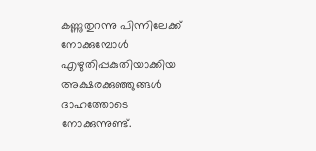കണ്ണുതുറന്നു പിന്നിലേക്ക് നോക്കുമ്പോൾ എഴുതിപ്പകുതിയാക്കിയ അക്ഷരക്കുഞ്ഞുങ്ങൾ ദാഹത്തോടെ നോക്കുന്നുണ്ട്.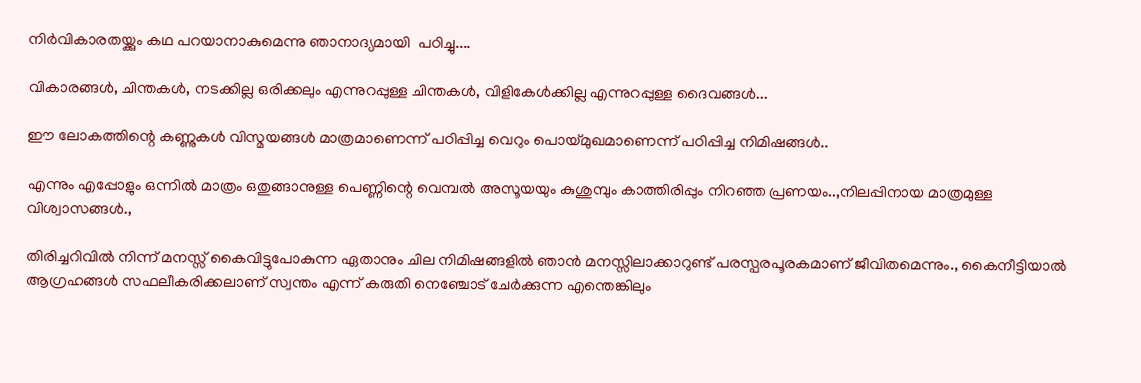നിർവികാരതയ്ക്കും കഥ പറയാനാകുമെന്നു ഞാനാദ്യമായി  പഠിച്ചു....

വികാരങ്ങൾ, ചിന്തകൾ, നടക്കില്ല ഒരിക്കലും എന്നുറപ്പുള്ള ചിന്തകൾ, വിളികേൾക്കില്ല എന്നുറപ്പുള്ള ദൈവങ്ങൾ...

ഈ ലോകത്തിന്റെ കണ്ണുകൾ വിസ്മയങ്ങൾ മാത്രമാണെന്ന് പഠിപ്പിച്ച വെറും പൊയ്മുഖമാണെന്ന് പഠിപ്പിച്ച നിമിഷങ്ങൾ..

എന്നും എപ്പോളും ഒന്നിൽ മാത്രം ഒതുങ്ങാനുള്ള പെണ്ണിന്റെ വെമ്പൽ അസൂയയും കുശുമ്പും കാത്തിരിപ്പും നിറഞ്ഞ പ്രണയം..,നിലപ്പിനായ മാത്രമുള്ള വിശ്വാസങ്ങൾ.,

തിരിച്ചറിവിൽ നിന്ന് മനസ്സ് കൈവിട്ടുപോകുന്ന ഏതാനും ചില നിമിഷങ്ങളിൽ ഞാൻ മനസ്സിലാക്കാറുണ്ട് പരസ്പരപൂരകമാണ് ജീവിതമെന്നും., കൈനീട്ടിയാൽ ആഗ്രഹങ്ങൾ സഫലീകരിക്കലാണ് സ്വന്തം എന്ന് കരുതി നെഞ്ചോട് ചേർക്കുന്ന എന്തെങ്കിലും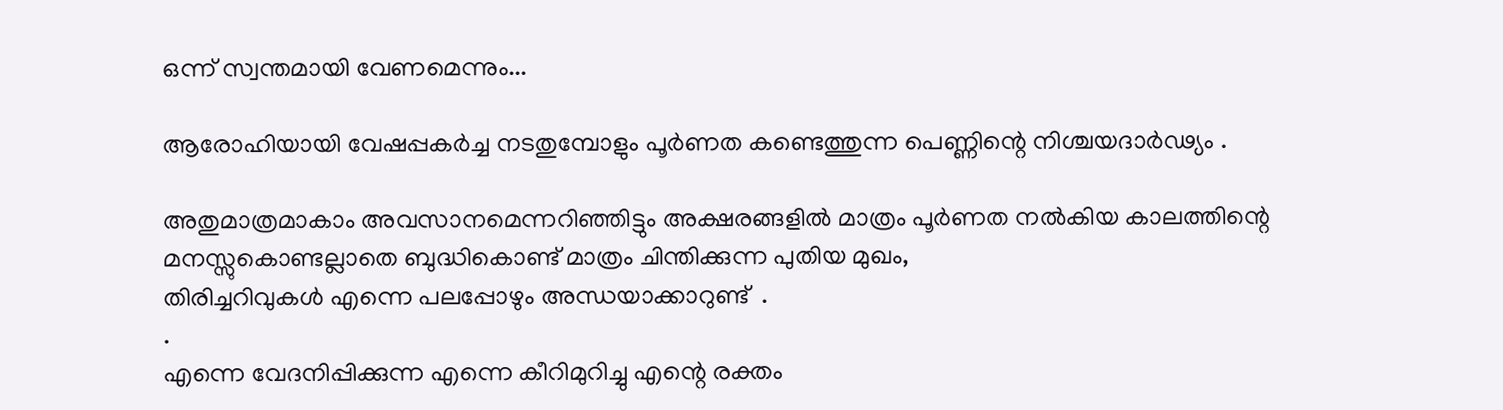ഒന്ന് സ്വന്തമായി വേണമെന്നും...

ആരോഹിയായി വേഷപ്പകർച്ച നടതുമ്പോളും പൂർണത കണ്ടെത്തുന്ന പെണ്ണിന്റെ നിശ്ചയദാർഢ്യം .

അതുമാത്രമാകാം അവസാനമെന്നറിഞ്ഞിട്ടും അക്ഷരങ്ങളിൽ മാത്രം പൂർണത നൽകിയ കാലത്തിന്റെ മനസ്സുകൊണ്ടല്ലാതെ ബുദ്ധികൊണ്ട് മാത്രം ചിന്തിക്കുന്ന പുതിയ മുഖം,
തിരിച്ചറിവുകൾ എന്നെ പലപ്പോഴും അന്ധയാക്കാറുണ്ട്  .
.
എന്നെ വേദനിപ്പിക്കുന്ന എന്നെ കീറിമുറിച്ചു എന്റെ രക്തം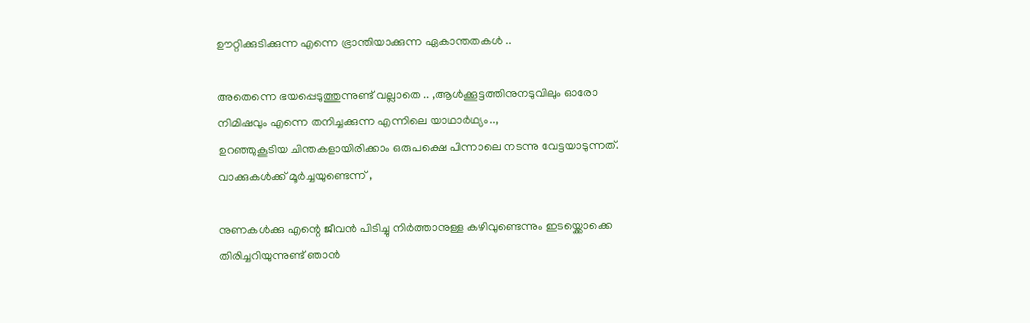ഊറ്റിക്കുടിക്കുന്ന എന്നെ ഭ്രാന്തിയാക്കുന്ന ഏകാന്തതകൾ ..

അതെന്നെ ഭയപ്പെടുത്തുന്നുണ്ട് വല്ലാതെ .. ,ആൾക്കൂട്ടത്തിനുനടുവിലും ഓരോ നിമിഷവും എന്നെ തനിച്ചക്കുന്ന എന്നിലെ യാഥാർഥ്യം..,
ഉറഞ്ഞുകൂടിയ ചിന്തകളായിരിക്കാം ഒരുപക്ഷെ പിന്നാലെ നടന്നു വേട്ടയാടുന്നത്.
വാക്കുകൾക്ക് മൂർച്ചയുണ്ടെന്ന് ,

നുണകൾക്കു എന്റെ ജീവൻ പിടിച്ചു നിർത്താനുള്ള കഴിവുണ്ടെന്നും ഇടയ്ക്കൊക്കെ തിരിച്ചറിയുന്നുണ്ട് ഞാൻ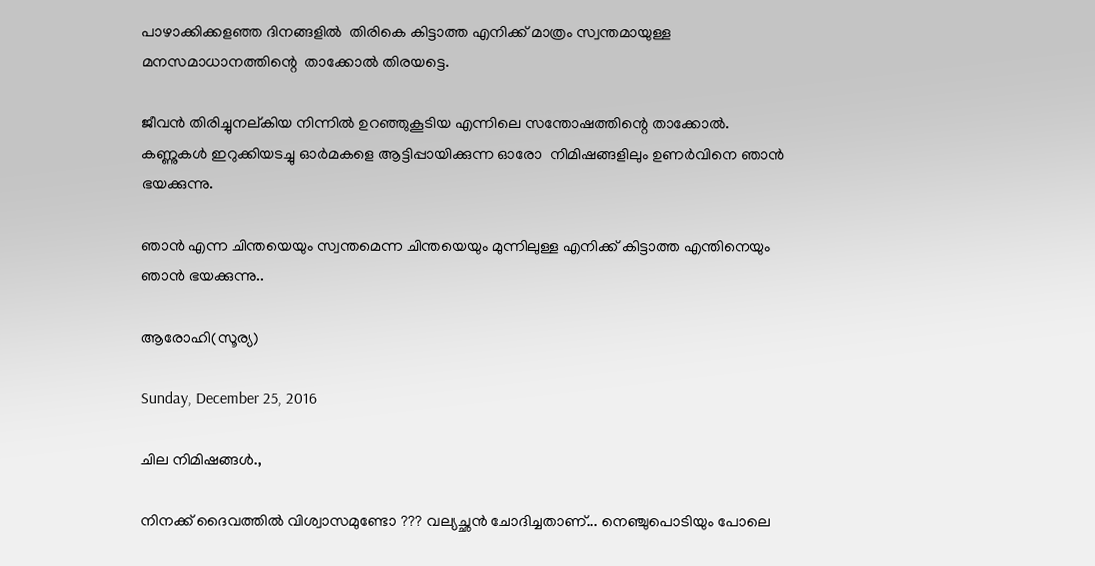പാഴാക്കിക്കളഞ്ഞ ദിനങ്ങളിൽ  തിരികെ കിട്ടാത്ത എനിക്ക് മാത്രം സ്വന്തമായുള്ള മനസമാധാനത്തിന്റെ  താക്കോൽ തിരയട്ടെ.

ജീവൻ തിരിച്ചുനല്കിയ നിന്നിൽ ഉറഞ്ഞുകൂടിയ എന്നിലെ സന്തോഷത്തിന്റെ താക്കോൽ.
കണ്ണുകൾ ഇറുക്കിയടച്ചു ഓർമകളെ ആട്ടിപ്പായിക്കുന്ന ഓരോ  നിമിഷങ്ങളിലും ഉണർവിനെ ഞാൻ ഭയക്കുന്നു.

ഞാൻ എന്ന ചിന്തയെയും സ്വന്തമെന്ന ചിന്തയെയും മുന്നിലുള്ള എനിക്ക് കിട്ടാത്ത എന്തിനെയും ഞാൻ ഭയക്കുന്നു..

ആരോഹി(സൂര്യ)

Sunday, December 25, 2016

ചില നിമിഷങ്ങൾ.,

നിനക്ക് ദൈവത്തിൽ വിശ്വാസമുണ്ടോ ??? വല്യച്ഛൻ ചോദിച്ചതാണ്... നെഞ്ചുപൊടിയും പോലെ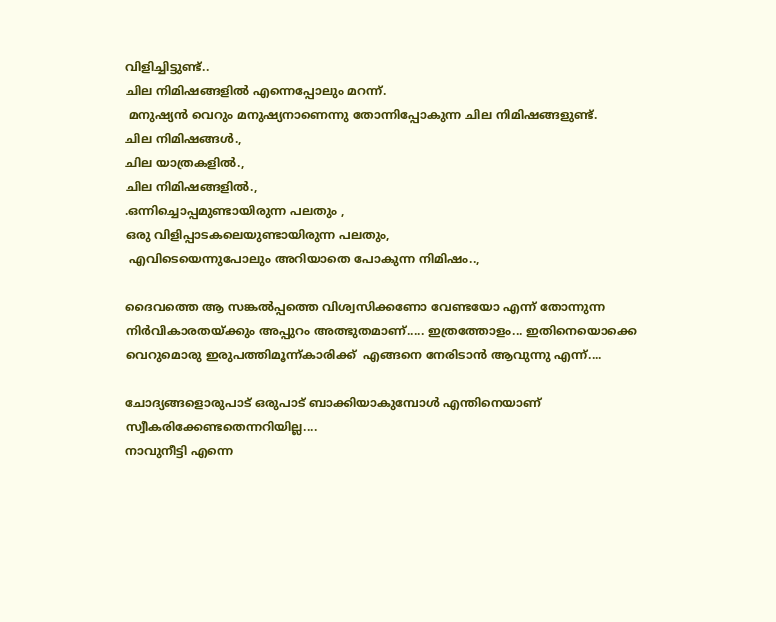വിളിച്ചിട്ടുണ്ട്..
ചില നിമിഷങ്ങളിൽ എന്നെപ്പോലും മറന്ന്.
 മനുഷ്യൻ വെറും മനുഷ്യനാണെന്നു തോന്നിപ്പോകുന്ന ചില നിമിഷങ്ങളുണ്ട്.
ചില നിമിഷങ്ങൾ.,
ചില യാത്രകളിൽ.,
ചില നിമിഷങ്ങളിൽ.,
.ഒന്നിച്ചൊപ്പമുണ്ടായിരുന്ന പലതും ,
ഒരു വിളിപ്പാടകലെയുണ്ടായിരുന്ന പലതും,
 എവിടെയെന്നുപോലും അറിയാതെ പോകുന്ന നിമിഷം..,

ദൈവത്തെ ആ സങ്കൽപ്പത്തെ വിശ്വസിക്കണോ വേണ്ടയോ എന്ന് തോന്നുന്ന നിർവികാരതയ്ക്കും അപ്പുറം അത്ഭുതമാണ്..... ഇത്രത്തോളം... ഇതിനെയൊക്കെ വെറുമൊരു ഇരുപത്തിമൂന്ന്കാരിക്ക്  എങ്ങനെ നേരിടാൻ ആവുന്നു എന്ന്....

ചോദ്യങ്ങളൊരുപാട് ഒരുപാട് ബാക്കിയാകുമ്പോൾ എന്തിനെയാണ്   സ്വീകരിക്കേണ്ടതെന്നറിയില്ല....
നാവുനീട്ടി എന്നെ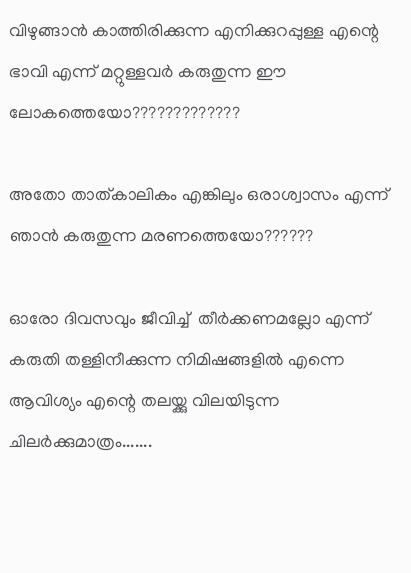വിഴുങ്ങാൻ കാത്തിരിക്കുന്ന എനിക്കുറപ്പുള്ള എന്റെ ഭാവി എന്ന് മറ്റുള്ളവർ കരുതുന്ന ഈ ലോകത്തെയോ?????????????

അതോ താത്കാലികം എങ്കിലും ഒരാശ്വാസം എന്ന് ഞാൻ കരുതുന്ന മരണത്തെയോ??????

ഓരോ ദിവസവും ജീവിച്ച്  തീർക്കണമല്ലോ എന്ന് കരുതി തള്ളിനീക്കുന്ന നിമിഷങ്ങളിൽ എന്നെ ആവിശ്യം എന്റെ തലയ്ക്കു വിലയിടുന്ന  ചിലർക്കുമാത്രം.......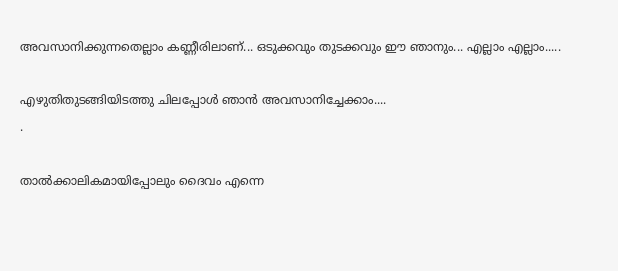അവസാനിക്കുന്നതെല്ലാം കണ്ണീരിലാണ്... ഒടുക്കവും തുടക്കവും ഈ ഞാനും... എല്ലാം എല്ലാം.....

എഴുതിതുടങ്ങിയിടത്തു ചിലപ്പോൾ ഞാൻ അവസാനിച്ചേക്കാം....
.

താൽക്കാലികമായിപ്പോലും ദൈവം എന്നെ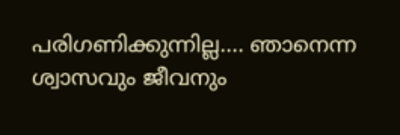പരിഗണിക്കുന്നില്ല.... ഞാനെന്ന ശ്വാസവും ജീവനും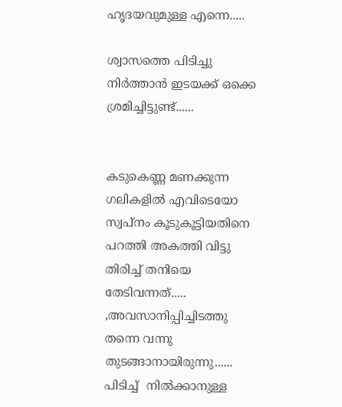ഹൃദയവുമുള്ള എന്നെ.....

ശ്വാസത്തെ പിടിച്ചു നിർത്താൻ ഇടയക്ക് ഒക്കെ ശ്രമിച്ചിട്ടുണ്ട്......


കടുകെണ്ണ മണക്കുന്ന ഗലികളിൽ എവിടെയോ സ്വപ്നം കൂടുകൂട്ടിയതിനെ പറത്തി അകത്തി വിട്ടു തിരിച്ച് തനിയെ തേടിവന്നത്..... ,അവസാനിപ്പിച്ചിടത്തു തന്നെ വന്നു തുടങ്ങാനായിരുന്നു......
പിടിച്ച്  നിൽക്കാനുള്ള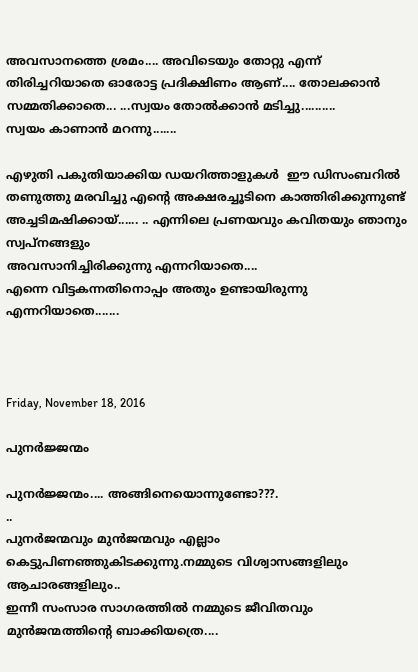അവസാനത്തെ ശ്രമം.... അവിടെയും തോറ്റു എന്ന് തിരിച്ചറിയാതെ ഓരോട്ട പ്രദിക്ഷിണം ആണ്.... തോലക്കാൻ സമ്മതിക്കാതെ... ...സ്വയം തോൽക്കാൻ മടിച്ചു..........
സ്വയം കാണാൻ മറന്നു.......

എഴുതി പകുതിയാക്കിയ ഡയറിത്താളുകൾ  ഈ ഡിസംബറിൽ തണുത്തു മരവിച്ചു എന്റെ അക്ഷരച്ചൂടിനെ കാത്തിരിക്കുന്നുണ്ട് അച്ചടിമഷിക്കായ്...... .. എന്നിലെ പ്രണയവും കവിതയും ഞാനും സ്വപ്നങ്ങളും
അവസാനിച്ചിരിക്കുന്നു എന്നറിയാതെ....
എന്നെ വിട്ടകന്നതിനൊപ്പം അതും ഉണ്ടായിരുന്നു എന്നറിയാതെ.......



Friday, November 18, 2016

പുനർജ്ജന്മം

പുനർജ്ജന്മം.... അങ്ങിനെയൊന്നുണ്ടോ???.
..
പുനർജന്മവും മുൻജന്മവും എല്ലാം കെട്ടുപിണഞ്ഞുകിടക്കുന്നു.നമ്മുടെ വിശ്വാസങ്ങളിലും ആചാരങ്ങളിലും..
ഇന്നീ സംസാര സാഗരത്തിൽ നമ്മുടെ ജീവിതവും മുൻജന്മത്തിന്റെ ബാക്കിയത്രെ....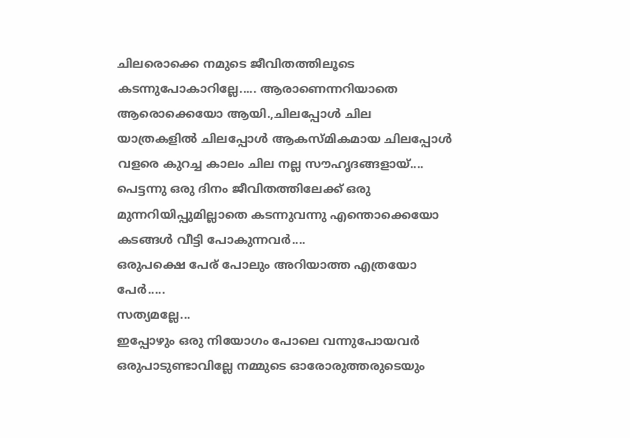ചിലരൊക്കെ നമുടെ ജീവിതത്തിലൂടെ കടന്നുപോകാറില്ലേ..... ആരാണെന്നറിയാതെ ആരൊക്കെയോ ആയി.,ചിലപ്പോൾ ചില യാത്രകളിൽ ചിലപ്പോൾ ആകസ്മികമായ ചിലപ്പോൾ വളരെ കുറച്ച കാലം ചില നല്ല സൗഹൃദങ്ങളായ്....
പെട്ടന്നു ഒരു ദിനം ജീവിതത്തിലേക്ക് ഒരു മുന്നറിയിപ്പുമില്ലാതെ കടന്നുവന്നു എന്തൊക്കെയോ കടങ്ങൾ വീട്ടി പോകുന്നവർ....
ഒരുപക്ഷെ പേര് പോലും അറിയാത്ത എത്രയോ പേർ.....
സത്യമല്ലേ...
ഇപ്പോഴും ഒരു നിയോഗം പോലെ വന്നുപോയവർ ഒരുപാടുണ്ടാവില്ലേ നമ്മുടെ ഓരോരുത്തരുടെയും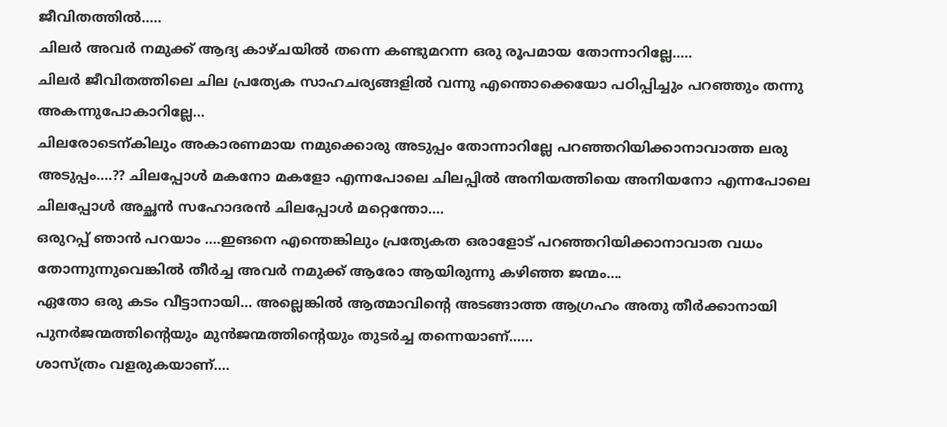ജീവിതത്തിൽ.....
ചിലർ അവർ നമുക്ക് ആദ്യ കാഴ്ചയിൽ തന്നെ കണ്ടുമറന്ന ഒരു രൂപമായ തോന്നാറില്ലേ.....
ചിലർ ജീവിതത്തിലെ ചില പ്രത്യേക സാഹചര്യങ്ങളിൽ വന്നു എന്തൊക്കെയോ പഠിപ്പിച്ചും പറഞ്ഞും തന്നു അകന്നുപോകാറില്ലേ...
ചിലരോടെന്കിലും അകാരണമായ നമുക്കൊരു അടുപ്പം തോന്നാറില്ലേ പറഞ്ഞറിയിക്കാനാവാത്ത ലരു അടുപ്പം....?? ചിലപ്പോൾ മകനോ മകളോ എന്നപോലെ ചിലപ്പിൽ അനിയത്തിയെ അനിയനോ എന്നപോലെ ചിലപ്പോൾ അച്ഛൻ സഹോദരൻ ചിലപ്പോൾ മറ്റെന്തോ....
ഒരുറപ്പ് ഞാൻ പറയാം ....ഇങനെ എന്തെങ്കിലും പ്രത്യേകത ഒരാളോട് പറഞ്ഞറിയിക്കാനാവാത വധം തോന്നുന്നുവെങ്കിൽ തീർച്ച അവർ നമുക്ക് ആരോ ആയിരുന്നു കഴിഞ്ഞ ജന്മം....
ഏതോ ഒരു കടം വീട്ടാനായി... അല്ലെങ്കിൽ ആത്മാവിന്റെ അടങ്ങാത്ത ആഗ്രഹം അതു തീർക്കാനായി പുനർജന്മത്തിന്റെയും മുൻജന്മത്തിന്റെയും തുടർച്ച തന്നെയാണ്......
ശാസ്ത്രം വളരുകയാണ്....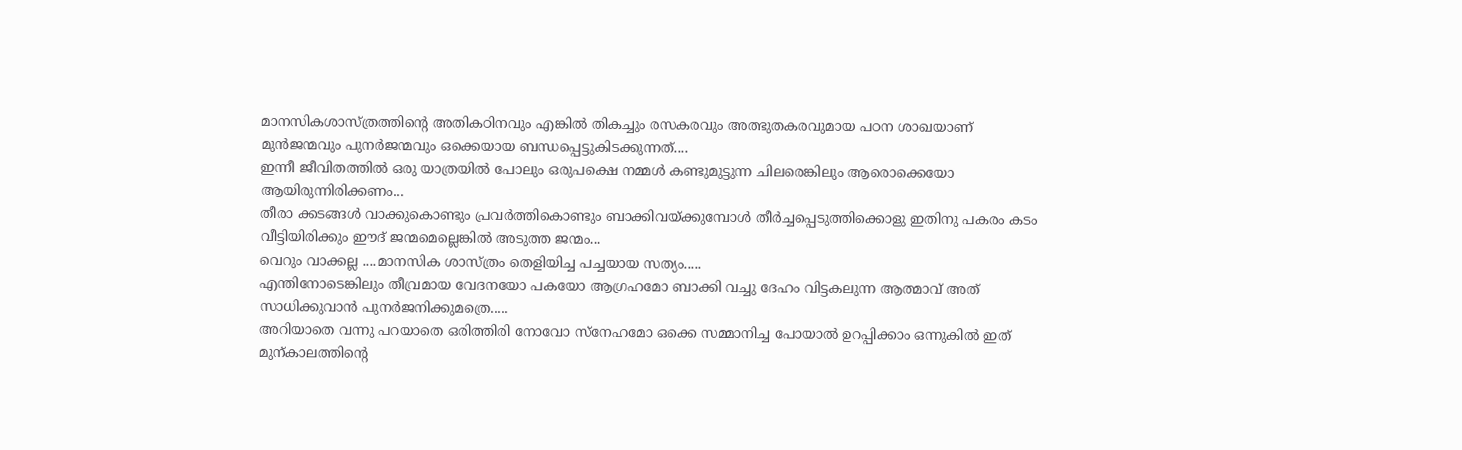മാനസികശാസ്ത്രത്തിന്റെ അതികഠിനവും എങ്കിൽ തികച്ചും രസകരവും അത്ഭുതകരവുമായ പഠന ശാഖയാണ് മുൻജന്മവും പുനർജന്മവും ഒക്കെയായ ബന്ധപ്പെട്ടുകിടക്കുന്നത്....
ഇന്നീ ജീവിതത്തിൽ ഒരു യാത്രയിൽ പോലും ഒരുപക്ഷെ നമ്മൾ കണ്ടുമുട്ടുന്ന ചിലരെങ്കിലും ആരൊക്കെയോ ആയിരുന്നിരിക്കണം...
തീരാ ക്കടങ്ങൾ വാക്കുകൊണ്ടും പ്രവർത്തികൊണ്ടും ബാക്കിവയ്ക്കുമ്പോൾ തീർച്ചപ്പെടുത്തിക്കൊളു ഇതിനു പകരം കടം വീട്ടിയിരിക്കും ഈദ് ജന്മമെല്ലെങ്കിൽ അടുത്ത ജന്മം...
വെറും വാക്കല്ല ....മാനസിക ശാസ്ത്രം തെളിയിച്ച പച്ചയായ സത്യം.....
എന്തിനോടെങ്കിലും തീവ്രമായ വേദനയോ പകയോ ആഗ്രഹമോ ബാക്കി വച്ചു ദേഹം വിട്ടകലുന്ന ആത്മാവ് അത് സാധിക്കുവാൻ പുനർജനിക്കുമത്രെ.....
അറിയാതെ വന്നു പറയാതെ ഒരിത്തിരി നോവോ സ്നേഹമോ ഒക്കെ സമ്മാനിച്ച പോയാൽ ഉറപ്പിക്കാം ഒന്നുകിൽ ഇത് മുന്കാലത്തിന്റെ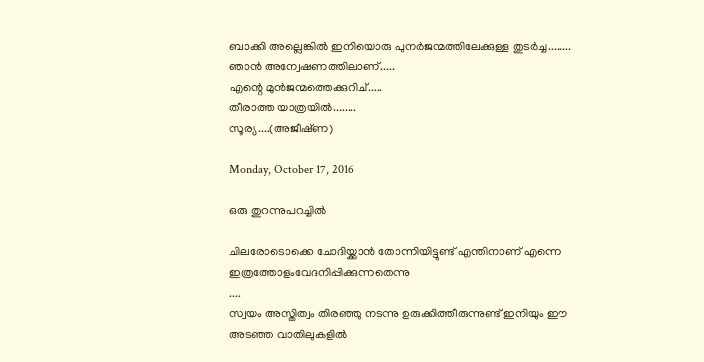ബാക്കി അല്ലെങ്കിൽ ഇനിയൊരു പുനർജന്മത്തിലേക്കുള്ള തുടർച്ച........
ഞാൻ അന്വേഷണത്തിലാണ്.....
എന്റെ മുൻജന്മത്തെക്കുറിച്.....
തീരാത്ത യാത്രയിൽ........
സൂര്യ....(അജീഷ്‌ണ)

Monday, October 17, 2016

ഒരു തുറന്നുപറച്ചിൽ

ചിലരോടൊക്കെ ചോദിയ്ക്കാൻ തോന്നിയിട്ടുണ്ട് എന്തിനാണ് എന്നെ ഇത്രത്തോളംവേദനിപ്പിക്കുന്നതെന്നു
....
സ്വയം അസ്തിത്വം തിരഞ്ഞു നടന്നു ഉരുക്കിത്തീരുന്നുണ്ട് ഇനിയും ഈ അടഞ്ഞ വാതിലുകളിൽ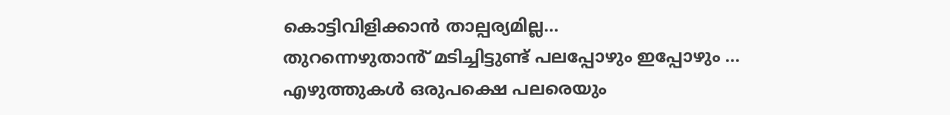കൊട്ടിവിളിക്കാൻ താല്പര്യമില്ല...
തുറന്നെഴുതാൻ് മടിച്ചിട്ടുണ്ട് പലപ്പോഴും ഇപ്പോഴും ...
എഴുത്തുകൾ ഒരുപക്ഷെ പലരെയും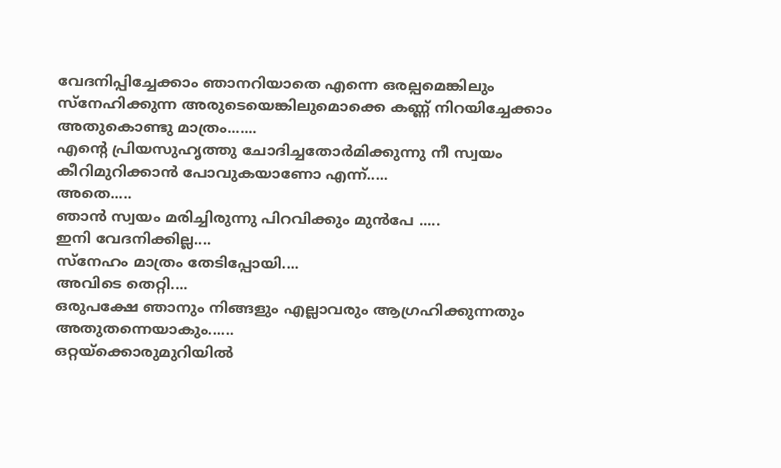വേദനിപ്പിച്ചേക്കാം ഞാനറിയാതെ എന്നെ ഒരല്പമെങ്കിലും സ്നേഹിക്കുന്ന അരുടെയെങ്കിലുമൊക്കെ കണ്ണ് നിറയിച്ചേക്കാം അതുകൊണ്ടു മാത്രം.......
എന്റെ പ്രിയസുഹൃത്തു ചോദിച്ചതോർമിക്കുന്നു നീ സ്വയം കീറിമുറിക്കാൻ പോവുകയാണോ എന്ന്.....
അതെ.....
ഞാൻ സ്വയം മരിച്ചിരുന്നു പിറവിക്കും മുൻപേ .....
ഇനി വേദനിക്കില്ല....
സ്നേഹം മാത്രം തേടിപ്പോയി....
അവിടെ തെറ്റി....
ഒരുപക്ഷേ ഞാനും നിങ്ങളും എല്ലാവരും ആഗ്രഹിക്കുന്നതും അതുതന്നെയാകും......
ഒറ്റയ്ക്കൊരുമുറിയിൽ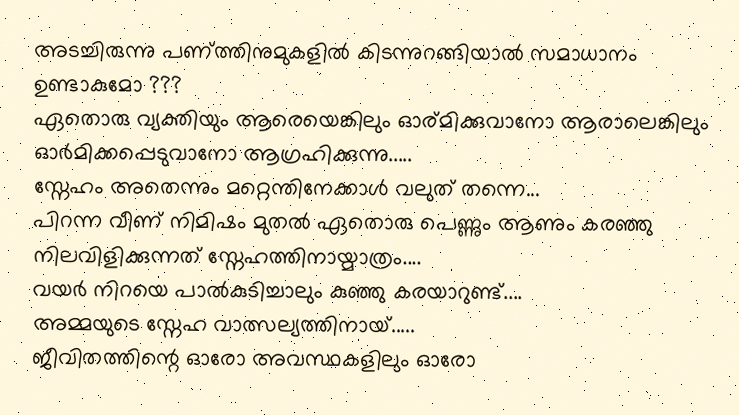അടച്ചിരുന്നു പണ്ത്തിനുമുകളിൽ കിടന്നുറങ്ങിയാൽ സമാധാനം ഉണ്ടാകുമോ ???
ഏതൊരു വ്യക്തിയും ആരെയെങ്കിലും ഓര്മിക്കുവാനോ ആരാലെങ്കിലും ഓർമിക്കപ്പെടുവാനോ ആഗ്രഹിക്കുന്നു.....
സ്നേഹം അതെന്നും മറ്റെന്തിനേക്കാൾ വലുത് തന്നെ...
പിറന്ന വീണ് നിമിഷം മുതൽ ഏതൊരു പെണ്ണും ആണും കരഞ്ഞു നിലവിളിക്കുന്നത് സ്നേഹത്തിനായ്മാത്രം....
വയർ നിറയെ പാൽകുടിച്ചാലും കുഞ്ഞു കരയാറുണ്ട്....
അമ്മയുടെ സ്നേഹ വാത്സല്യത്തിനായ്.....
ജീവിതത്തിന്റെ ഓരോ അവസ്ഥകളിലും ഓരോ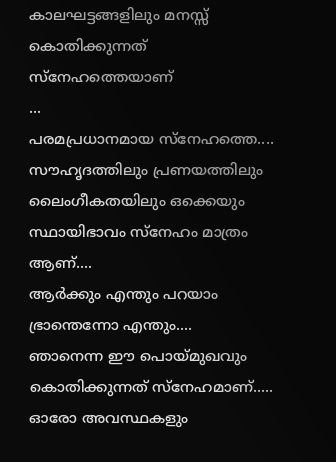കാലഘട്ടങ്ങളിലും മനസ്സ് കൊതിക്കുന്നത് സ്നേഹത്തെയാണ്
...
പരമപ്രധാനമായ സ്നേഹത്തെ....
സൗഹൃദത്തിലും പ്രണയത്തിലും ലൈംഗീകതയിലും ഒക്കെയും സ്ഥായിഭാവം സ്നേഹം മാത്രം ആണ്....
ആർക്കും എന്തും പറയാം ഭ്രാന്തെന്നോ എന്തും....
ഞാനെന്ന ഈ പൊയ്മുഖവും കൊതിക്കുന്നത് സ്നേഹമാണ്.....
ഓരോ അവസ്ഥകളും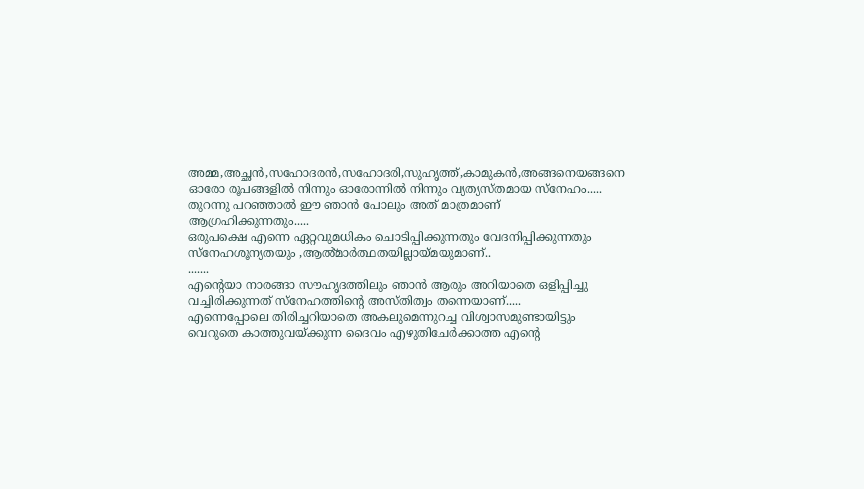അമ്മ,അച്ഛൻ,സഹോദരൻ,സഹോദരി,സുഹൃത്ത്,കാമുകൻ,അങ്ങനെയങ്ങനെ ഓരോ രൂപങ്ങളിൽ നിന്നും ഓരോന്നിൽ നിന്നും വ്യത്യസ്തമായ സ്നേഹം.....
തുറന്നു പറഞ്ഞാൽ ഈ ഞാൻ പോലും അത് മാത്രമാണ് ആഗ്രഹിക്കുന്നതും.....
ഒരുപക്ഷെ എന്നെ ഏറ്റവുമധികം ചൊടിപ്പിക്കുന്നതും വേദനിപ്പിക്കുന്നതും സ്നേഹശൂന്യതയും ,ആൽ്മാർത്ഥതയില്ലായ്മയുമാണ്..
.......
എന്റെയാ നാരങ്ങാ സൗഹൃദത്തിലും ഞാൻ ആരും അറിയാതെ ഒളിപ്പിച്ചു വച്ചിരിക്കുന്നത് സ്നേഹത്തിന്റെ അസ്തിത്വം തന്നെയാണ്.....
എന്നെപ്പോലെ തിരിച്ചറിയാതെ അകലുമെന്നുറച്ച വിശ്വാസമുണ്ടായിട്ടും വെറുതെ കാത്തുവയ്ക്കുന്ന ദൈവം എഴുതിചേർക്കാത്ത എന്റെ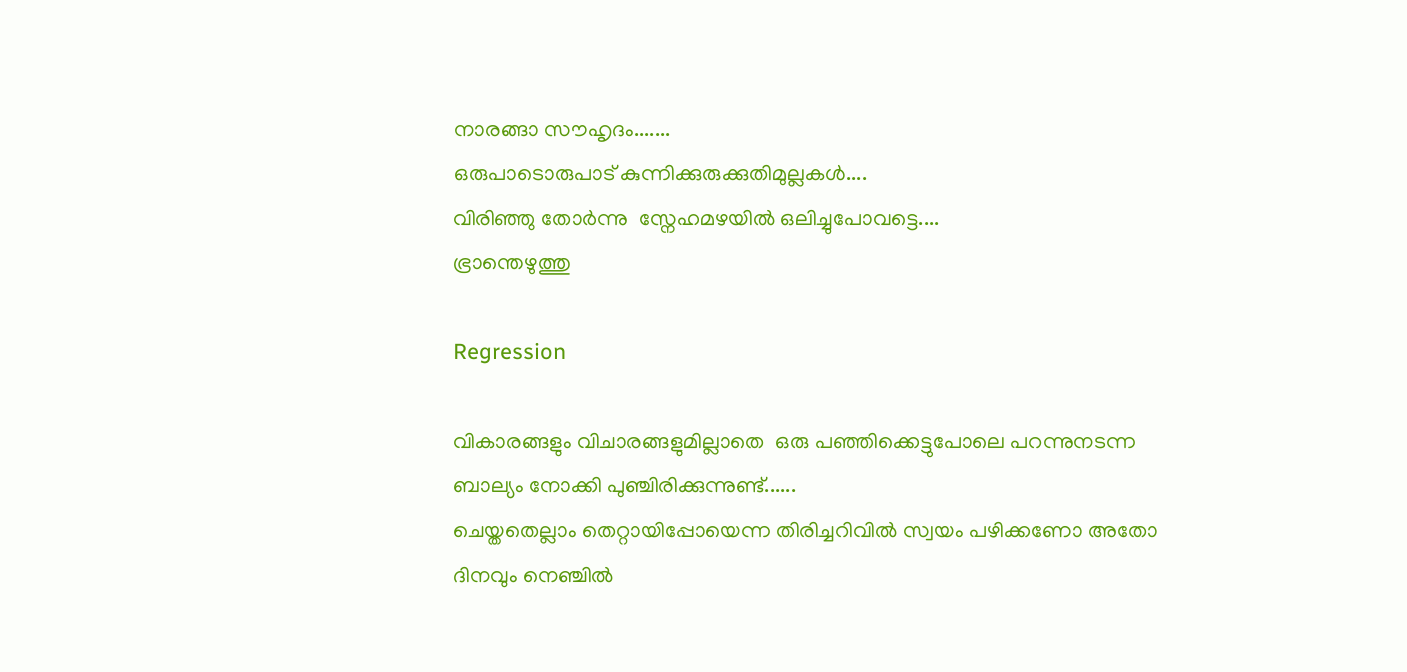നാരങ്ങാ സൗഹൃദം.......
ഒരുപാടൊരുപാട് കുന്നിക്കുരുക്കുതിമുല്ലകൾ....
വിരിഞ്ഞു തോർന്നു  സ്നേഹമഴയിൽ ഒലിച്ചുപോവട്ടെ....
ഭ്രാന്തെഴുത്തു

Regression

വികാരങ്ങളും വിചാരങ്ങളുമില്ലാതെ  ഒരു പഞ്ഞിക്കെട്ടുപോലെ പറന്നുനടന്ന ബാല്യം നോക്കി പുഞ്ചിരിക്കുന്നുണ്ട്......
ചെയ്തതെല്ലാം തെറ്റായിപ്പോയെന്ന തിരിച്ചറിവിൽ സ്വയം പഴിക്കണോ അതോ ദിനവും നെഞ്ചിൽ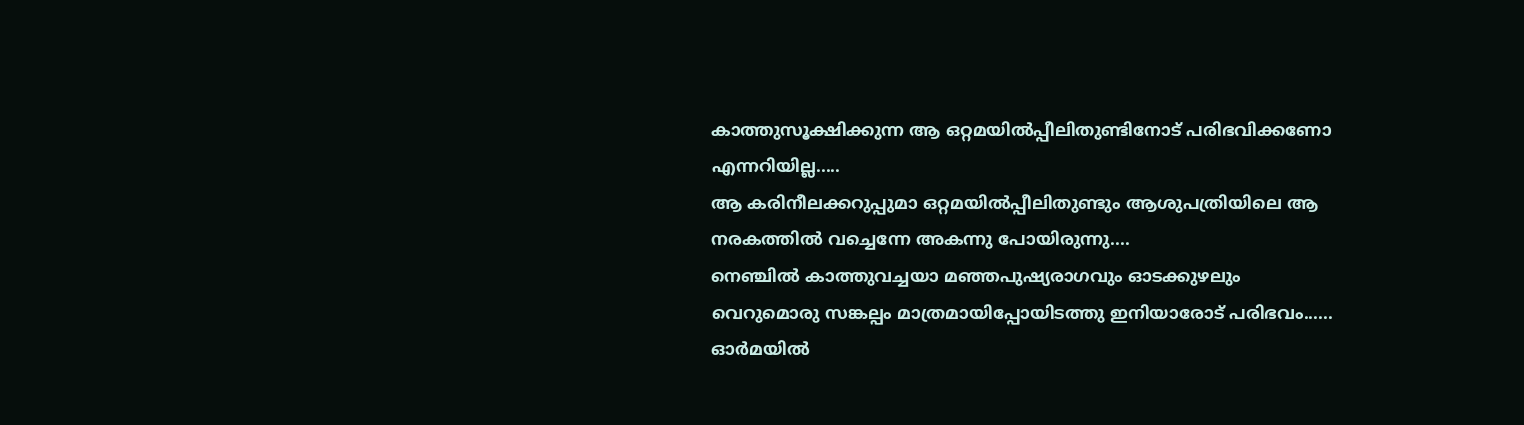കാത്തുസൂക്ഷിക്കുന്ന ആ ഒറ്റമയിൽപ്പീലിതുണ്ടിനോട് പരിഭവിക്കണോ എന്നറിയില്ല.....
ആ കരിനീലക്കറുപ്പുമാ ഒറ്റമയിൽപ്പീലിതുണ്ടും ആശുപത്രിയിലെ ആ നരകത്തിൽ വച്ചെന്നേ അകന്നു പോയിരുന്നു....
നെഞ്ചിൽ കാത്തുവച്ചയാ മഞ്ഞപുഷ്യരാഗവും ഓടക്കുഴലും വെറുമൊരു സങ്കല്പം മാത്രമായിപ്പോയിടത്തു ഇനിയാരോട് പരിഭവം......
ഓർമയിൽ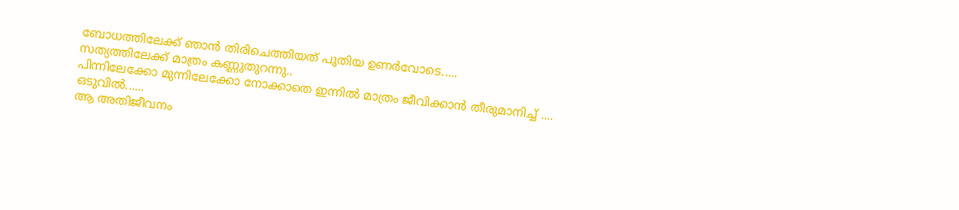ബോധത്തിലേക്ക് ഞാൻ തിരിചെത്തിയത് പുതിയ ഉണർവോടെ.....
സത്യത്തിലേക്ക് മാത്രം കണ്ണുതുറന്നു..
പിന്നിലേക്കോ മുന്നിലേക്കോ നോക്കാതെ ഇന്നിൽ മാത്രം ജീവിക്കാൻ തീരുമാനിച്ച് ....
ഒടുവിൽ......
ആ അതിജീവനം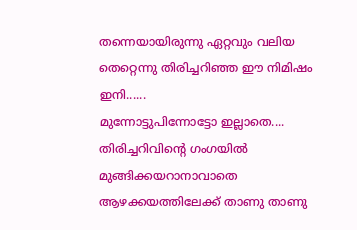തന്നെയായിരുന്നു ഏറ്റവും വലിയ തെറ്റെന്നു തിരിച്ചറിഞ്ഞ ഈ നിമിഷം ഇനി......
മുന്നോട്ടുപിന്നോട്ടോ ഇല്ലാതെ....
തിരിച്ചറിവിന്റെ ഗംഗയിൽ മുങ്ങിക്കയറാനാവാതെ ആഴക്കയത്തിലേക്ക് താണു താണു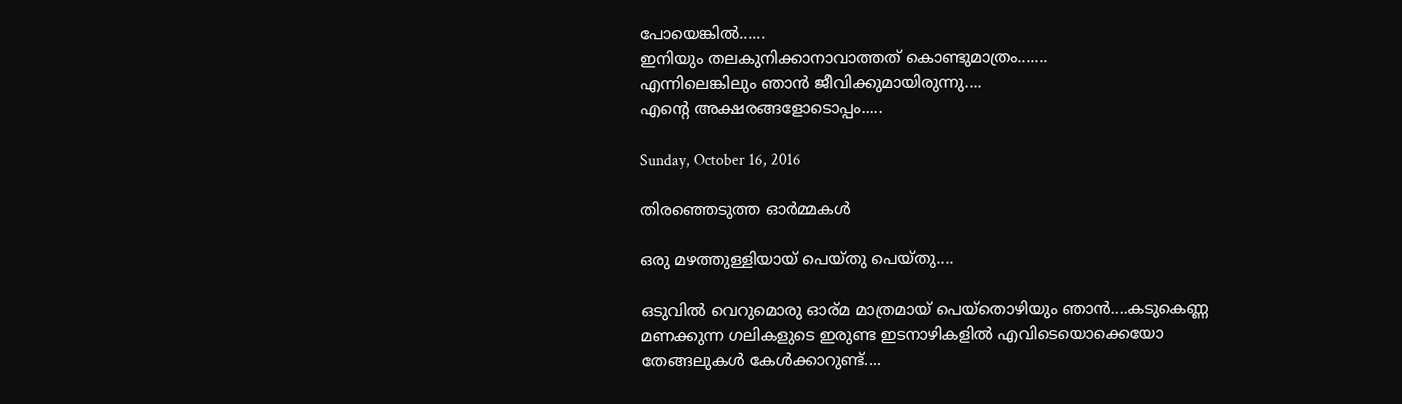പോയെങ്കിൽ......
ഇനിയും തലകുനിക്കാനാവാത്തത് കൊണ്ടുമാത്രം.......
എന്നിലെങ്കിലും ഞാൻ ജീവിക്കുമായിരുന്നു....
എന്റെ അക്ഷരങ്ങളോടൊപ്പം.....

Sunday, October 16, 2016

തിരഞ്ഞെടുത്ത ഓർമ്മകൾ

ഒരു മഴത്തുള്ളിയായ് പെയ്തു പെയ്തു....

ഒടുവിൽ വെറുമൊരു ഓര്മ മാത്രമായ് പെയ്തൊഴിയും ഞാൻ....കടുകെണ്ണ മണക്കുന്ന ഗലികളുടെ ഇരുണ്ട ഇടനാഴികളിൽ എവിടെയൊക്കെയോ തേങ്ങലുകൾ കേൾക്കാറുണ്ട്....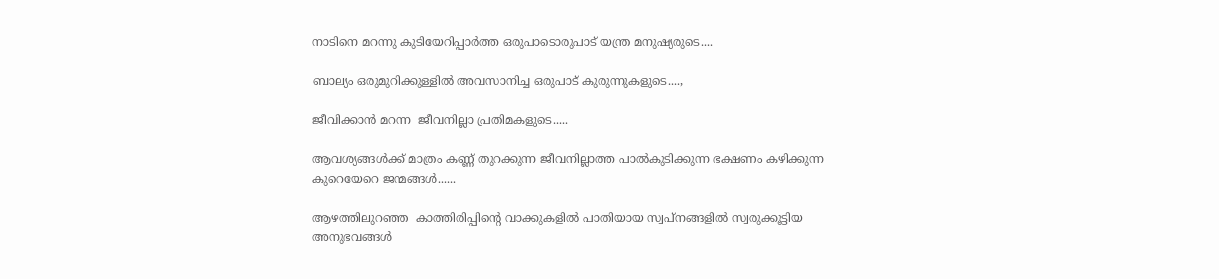നാടിനെ മറന്നു കുടിയേറിപ്പാർത്ത ഒരുപാടൊരുപാട് യന്ത്ര മനുഷ്യരുടെ....

ബാല്യം ഒരുമുറിക്കുള്ളിൽ അവസാനിച്ച ഒരുപാട് കുരുന്നുകളുടെ....,

ജീവിക്കാൻ മറന്ന  ജീവനില്ലാ പ്രതിമകളുടെ.....

ആവശ്യങ്ങൾക്ക് മാത്രം കണ്ണ് തുറക്കുന്ന ജീവനില്ലാത്ത പാൽകുടിക്കുന്ന ഭക്ഷണം കഴിക്കുന്ന കുറെയേറെ ജന്മങ്ങൾ......

ആഴത്തിലുറഞ്ഞ  കാത്തിരിപ്പിന്റെ വാക്കുകളിൽ പാതിയായ സ്വപ്നങ്ങളിൽ സ്വരുക്കൂട്ടിയ അനുഭവങ്ങൾ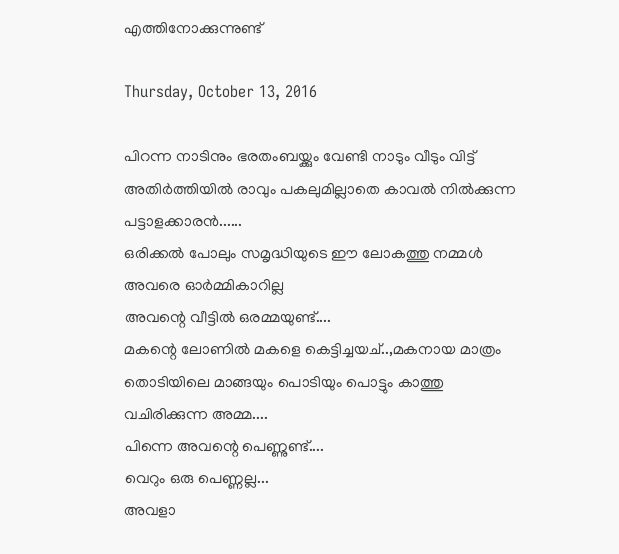എത്തിനോക്കുന്നുണ്ട്

Thursday, October 13, 2016

പിറന്ന നാടിനും ഭരതംബയ്ക്കും വേണ്ടി നാടും വീടും വിട്ട് അതിർത്തിയിൽ രാവും പകലുമില്ലാതെ കാവൽ നിൽക്കുന്ന പട്ടാളക്കാരൻ......
ഒരിക്കൽ പോലും സമൃദ്ധിയുടെ ഈ ലോകത്തു നമ്മൾ അവരെ ഓർമ്മികാറില്ല
അവന്റെ വീട്ടിൽ ഒരമ്മയുണ്ട്....
മകന്റെ ലോണിൽ മകളെ കെട്ടിച്ചയച്..,മകനായ മാത്രം തൊടിയിലെ മാങ്ങയും പൊടിയും പൊട്ടും കാത്തു വചിരിക്കുന്ന അമ്മ....
പിന്നെ അവന്റെ പെണ്ണുണ്ട്....
വെറും ഒരു പെണ്ണല്ല...
അവളാ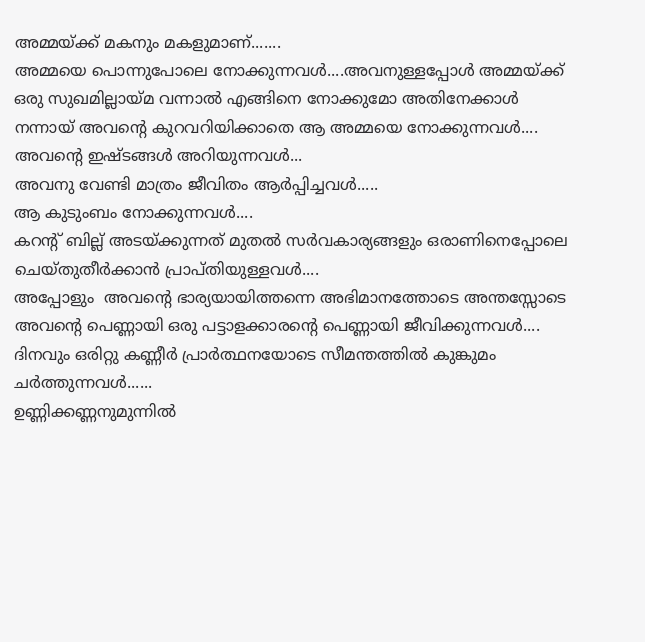അമ്മയ്ക്ക് മകനും മകളുമാണ്.......
അമ്മയെ പൊന്നുപോലെ നോക്കുന്നവൾ....അവനുള്ളപ്പോൾ അമ്മയ്ക്ക് ഒരു സുഖമില്ലായ്മ വന്നാൽ എങ്ങിനെ നോക്കുമോ അതിനേക്കാൾ നന്നായ് അവന്റെ കുറവറിയിക്കാതെ ആ അമ്മയെ നോക്കുന്നവൾ....
അവന്റെ ഇഷ്ടങ്ങൾ അറിയുന്നവൾ...
അവനു വേണ്ടി മാത്രം ജീവിതം ആർപ്പിച്ചവൾ.....
ആ കുടുംബം നോക്കുന്നവൾ....
കറന്റ് ബില്ല് അടയ്ക്കുന്നത് മുതൽ സർവകാര്യങ്ങളും ഒരാണിനെപ്പോലെ ചെയ്തുതീർക്കാൻ പ്രാപ്തിയുള്ളവൾ....
അപ്പോളും  അവന്റെ ഭാര്യയായിത്തന്നെ അഭിമാനത്തോടെ അന്തസ്സോടെ അവന്റെ പെണ്ണായി ഒരു പട്ടാളക്കാരന്റെ പെണ്ണായി ജീവിക്കുന്നവൾ....
ദിനവും ഒരിറ്റു കണ്ണീർ പ്രാർത്ഥനയോടെ സീമന്തത്തിൽ കുങ്കുമം ചർത്തുന്നവൾ......
ഉണ്ണിക്കണ്ണനുമുന്നിൽ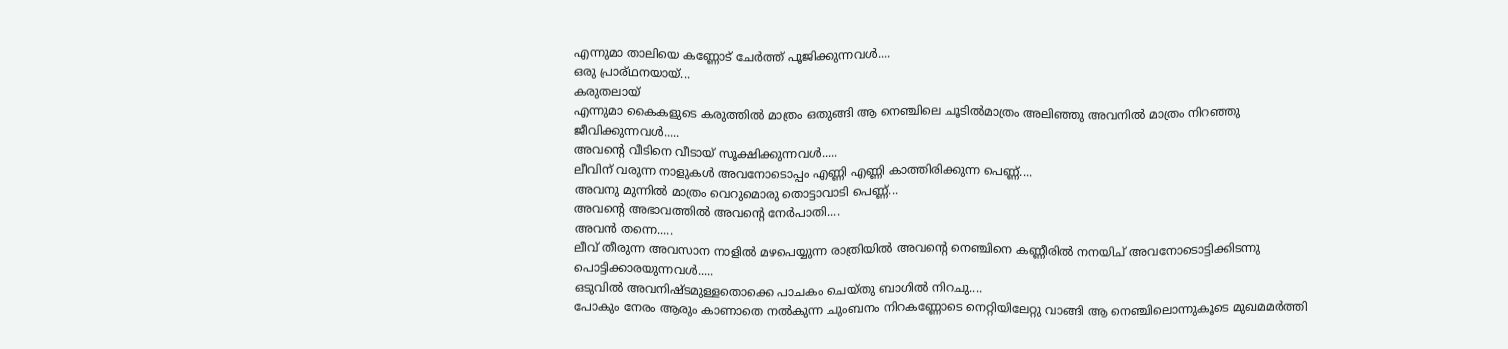എന്നുമാ താലിയെ കണ്ണോട് ചേർത്ത് പൂജിക്കുന്നവൾ....
ഒരു പ്രാര്ഥനയായ്...
കരുതലായ്
എന്നുമാ കൈകളുടെ കരുത്തിൽ മാത്രം ഒതുങ്ങി ആ നെഞ്ചിലെ ചൂടിൽമാത്രം അലിഞ്ഞു അവനിൽ മാത്രം നിറഞ്ഞു ജീവിക്കുന്നവൾ.....
അവന്റെ വീടിനെ വീടായ് സൂക്ഷിക്കുന്നവൾ.....
ലീവിന് വരുന്ന നാളുകൾ അവനോടൊപ്പം എണ്ണി എണ്ണി കാത്തിരിക്കുന്ന പെണ്ണ്....
അവനു മുന്നിൽ മാത്രം വെറുമൊരു തൊട്ടാവാടി പെണ്ണ്...
അവന്റെ അഭാവത്തിൽ അവന്റെ നേർപാതി....
അവൻ തന്നെ.....
ലീവ് തീരുന്ന അവസാന നാളിൽ മഴപെയ്യുന്ന രാത്രിയിൽ അവന്റെ നെഞ്ചിനെ കണ്ണീരിൽ നനയിച് അവനോടൊട്ടിക്കിടന്നു പൊട്ടിക്കാരയുന്നവൾ.....
ഒടുവിൽ അവനിഷ്ടമുള്ളതൊക്കെ പാചകം ചെയ്തു ബാഗിൽ നിറചു....
പോകും നേരം ആരും കാണാതെ നൽകുന്ന ചുംബനം നിറകണ്ണോടെ നെറ്റിയിലേറ്റു വാങ്ങി ആ നെഞ്ചിലൊന്നുകൂടെ മുഖമമർത്തി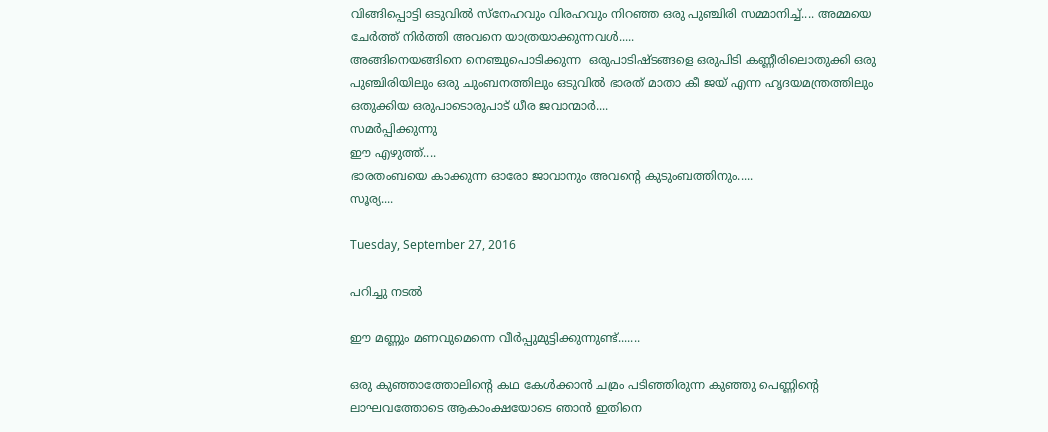വിങ്ങിപ്പൊട്ടി ഒടുവിൽ സ്നേഹവും വിരഹവും നിറഞ്ഞ ഒരു പുഞ്ചിരി സമ്മാനിച്ച്.... അമ്മയെ ചേർത്ത് നിർത്തി അവനെ യാത്രയാക്കുന്നവൾ.....
അങ്ങിനെയങ്ങിനെ നെഞ്ചുപൊടിക്കുന്ന  ഒരുപാടിഷ്ടങ്ങളെ ഒരുപിടി കണ്ണീരിലൊതുക്കി ഒരു പുഞ്ചിരിയിലും ഒരു ചുംബനത്തിലും ഒടുവിൽ ഭാരത് മാതാ കീ ജയ് എന്ന ഹൃദയമന്ത്രത്തിലും ഒതുക്കിയ ഒരുപാടൊരുപാട് ധീര ജവാന്മാർ....
സമർപ്പിക്കുന്നു
ഈ എഴുത്ത്....
ഭാരതംബയെ കാക്കുന്ന ഓരോ ജാവാനും അവന്റെ കുടുംബത്തിനും.....
സൂര്യ....

Tuesday, September 27, 2016

പറിച്ചു നടൽ

ഈ മണ്ണും മണവുമെന്നെ വീർപ്പുമുട്ടിക്കുന്നുണ്ട്.......

ഒരു കുഞ്ഞാത്തോലിന്റെ കഥ കേൾക്കാൻ ചമ്രം പടിഞ്ഞിരുന്ന കുഞ്ഞു പെണ്ണിന്റെ ലാഘവത്തോടെ ആകാംക്ഷയോടെ ഞാൻ ഇതിനെ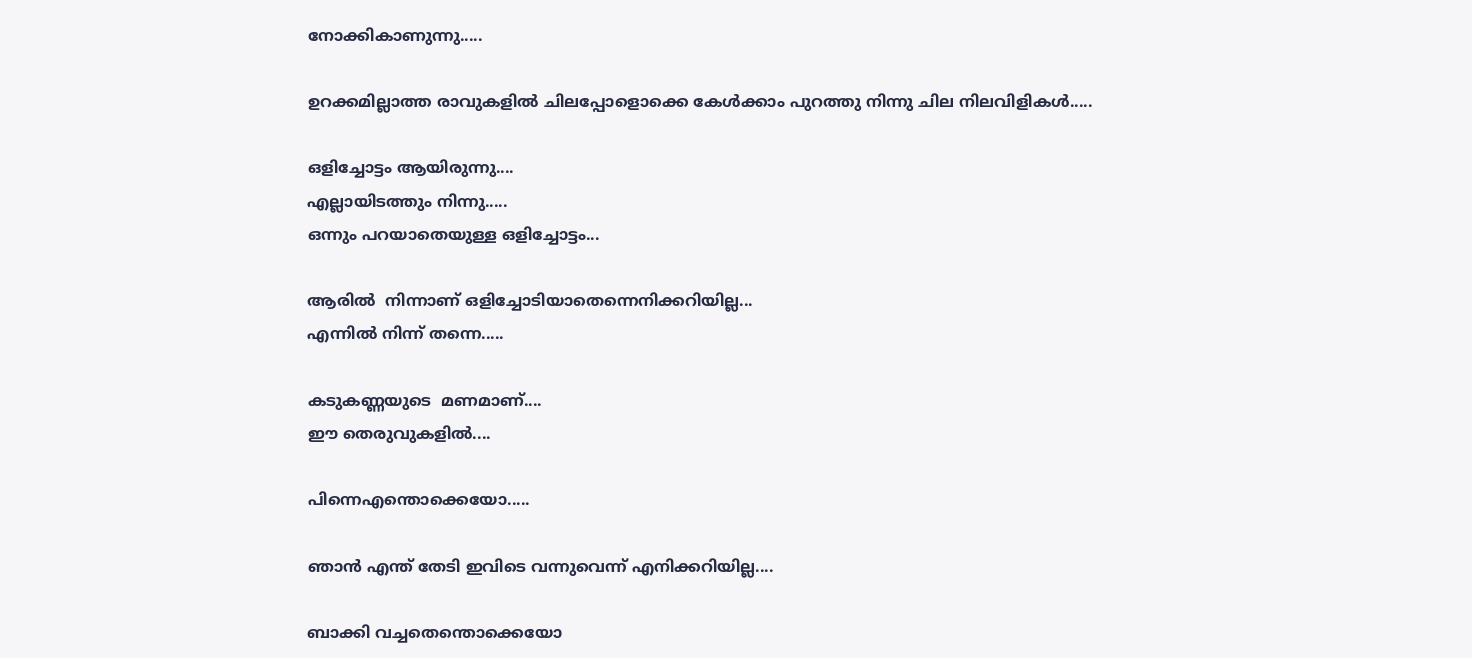നോക്കികാണുന്നു.....

ഉറക്കമില്ലാത്ത രാവുകളിൽ ചിലപ്പോളൊക്കെ കേൾക്കാം പുറത്തു നിന്നു ചില നിലവിളികൾ.....

ഒളിച്ചോട്ടം ആയിരുന്നു....
എല്ലായിടത്തും നിന്നു.....
ഒന്നും പറയാതെയുള്ള ഒളിച്ചോട്ടം...

ആരിൽ  നിന്നാണ് ഒളിച്ചോടിയാതെന്നെനിക്കറിയില്ല...
എന്നിൽ നിന്ന് തന്നെ.....

കടുകണ്ണയുടെ  മണമാണ്....
ഈ തെരുവുകളിൽ....

പിന്നെഎന്തൊക്കെയോ.....

ഞാൻ എന്ത് തേടി ഇവിടെ വന്നുവെന്ന് എനിക്കറിയില്ല....

ബാക്കി വച്ചതെന്തൊക്കെയോ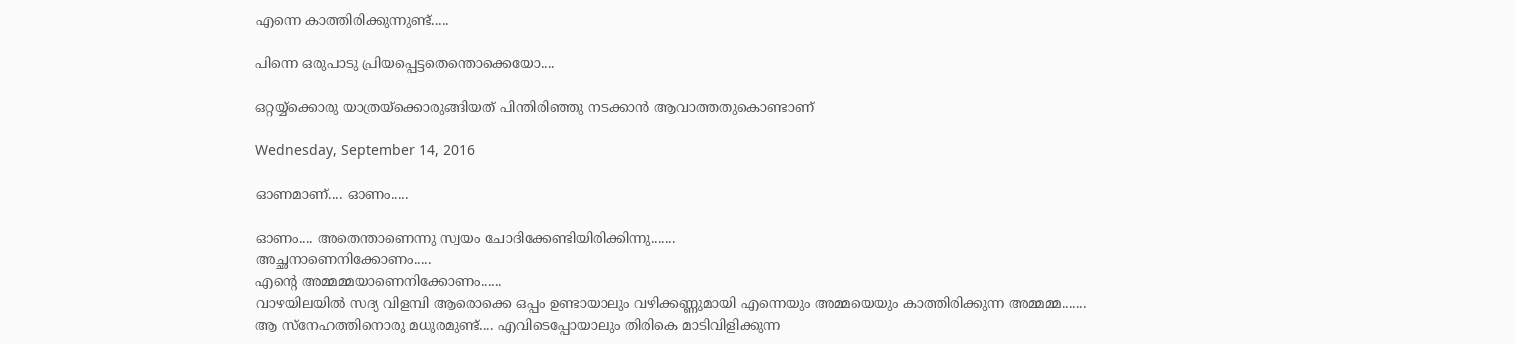എന്നെ കാത്തിരിക്കുന്നുണ്ട്.....

പിന്നെ ഒരുപാടു പ്രിയപ്പെട്ടതെന്തൊക്കെയോ....

ഒറ്റയ്യ്ക്കൊരു യാത്രയ്ക്കൊരുങ്ങിയത് പിന്തിരിഞ്ഞു നടക്കാൻ ആവാത്തതുകൊണ്ടാണ്

Wednesday, September 14, 2016

ഓണമാണ്.... ഓണം.....

ഓണം.... അതെന്താണെന്നു സ്വയം ചോദിക്കേണ്ടിയിരിക്കിന്നു.......
അച്ഛനാണെനിക്കോണം.....
എന്റെ അമ്മമ്മയാണെനിക്കോണം......
വാഴയിലയിൽ സദ്യ വിളമ്പി ആരൊക്കെ ഒപ്പം ഉണ്ടായാലും വഴിക്കണ്ണുമായി എന്നെയും അമ്മയെയും കാത്തിരിക്കുന്ന അമ്മമ്മ.......
ആ സ്നേഹത്തിനൊരു മധുരമുണ്ട്.... എവിടെപ്പോയാലും തിരികെ മാടിവിളിക്കുന്ന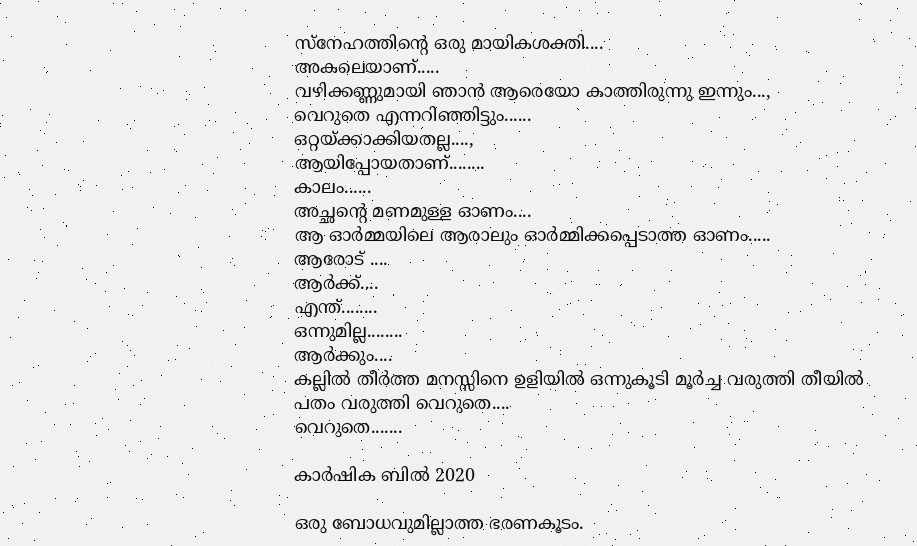സ്നേഹത്തിന്റെ ഒരു മായികശക്തി....
അകലെയാണ്.....
വഴിക്കണ്ണുമായി ഞാൻ ആരെയോ കാത്തിരുന്നു ഇന്നും...,
വെറുതെ എന്നറിഞ്ഞിട്ടും......
ഒറ്റയ്ക്കാക്കിയതല്ല....,
ആയിപ്പോയതാണ്........
കാലം......
അച്ഛന്റെ മണമുള്ള ഓണം....
ആ ഓർമ്മയിലെ ആരാലും ഓർമ്മിക്കപ്പെടാത്ത ഓണം.....
ആരോട് ....
ആർക്ക്....
എന്ത്........
ഒന്നുമില്ല........
ആർക്കും....
കല്ലിൽ തീർത്ത മനസ്സിനെ ഉളിയിൽ ഒന്നുകൂടി മൂർച്ച വരുത്തി തീയിൽ പതം വരുത്തി വെറുതെ....
വെറുതെ.......

കാർഷിക ബിൽ 2020

ഒരു ബോധവുമില്ലാത്ത ഭരണകൂടം.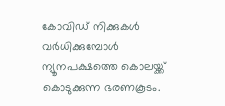കോവിഡ് നിക്കുകൾ വർധിക്കുമ്പോൾ ന്യൂനപക്ഷത്തെ കൊലയ്ക്ക് കൊടുക്കുന്ന ഭരണകൂടം.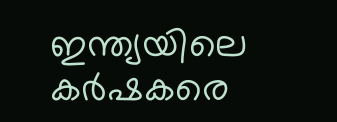ഇന്ത്യയിലെ കർഷകരെ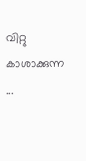വിറ്റു കാശാക്കുന്ന ...